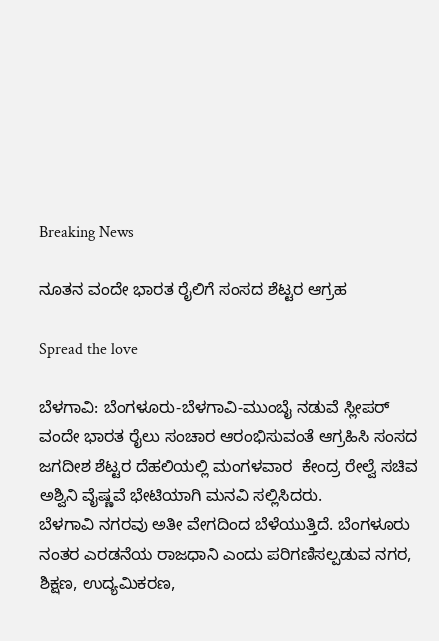Breaking News

ನೂತನ ವಂದೇ ಭಾರತ ರೈಲಿಗೆ ಸಂಸದ ಶೆಟ್ಟರ ಆಗ್ರಹ

Spread the love

ಬೆಳಗಾವಿ: ಬೆಂಗಳೂರು-ಬೆಳಗಾವಿ-ಮುಂಬೈ ನಡುವೆ ಸ್ಲೀಪರ್ ವಂದೇ ಭಾರತ ರೈಲು ಸಂಚಾರ ಆರಂಭಿಸುವಂತೆ ಆಗ್ರಹಿಸಿ ಸಂಸದ ಜಗದೀಶ ಶೆಟ್ಟರ ದೆಹಲಿಯಲ್ಲಿ ಮಂಗಳವಾರ  ಕೇಂದ್ರ ರೇಲ್ವೆ ಸಚಿವ ಅಶ್ವಿನಿ ವೈಷ್ಣವೆ ಭೇಟಿಯಾಗಿ ಮನವಿ ಸಲ್ಲಿಸಿದರು.
ಬೆಳಗಾವಿ ನಗರವು ಅತೀ ವೇಗದಿಂದ ಬೆಳೆಯುತ್ತಿದೆ. ಬೆಂಗಳೂರು ನಂತರ ಎರಡನೆಯ ರಾಜಧಾನಿ ಎಂದು ಪರಿಗಣಿಸಲ್ಪಡುವ ನಗರ, ಶಿಕ್ಷಣ, ಉದ್ಯಮಿಕರಣ,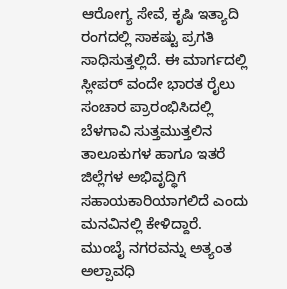ಆರೋಗ್ಯ ಸೇವೆ, ಕೃಷಿ ಇತ್ಯಾದಿ ರಂಗದಲ್ಲಿ ಸಾಕಷ್ಟು ಪ್ರಗತಿ ಸಾಧಿಸುತ್ತಲ್ಲಿದೆ. ಈ ಮಾರ್ಗದಲ್ಲಿ ಸ್ಲೀಪರ್ ವಂದೇ ಭಾರತ ರೈಲು ಸಂಚಾರ ಪ್ರಾರಂಭಿಸಿದಲ್ಲಿ ಬೆಳಗಾವಿ ಸುತ್ತಮುತ್ತಲಿನ ತಾಲೂಕುಗಳ ಹಾಗೂ ಇತರೆ ಜಿಲ್ಲೆಗಳ ಅಭಿವೃದ್ಧಿಗೆ ಸಹಾಯಕಾರಿಯಾಗಲಿದೆ ಎಂದು ಮನವಿನಲ್ಲಿ ಕೇಳಿದ್ದಾರೆ.
ಮುಂಬೈ ನಗರವನ್ನು ಅತ್ಯಂತ ಅಲ್ಪಾವಧಿ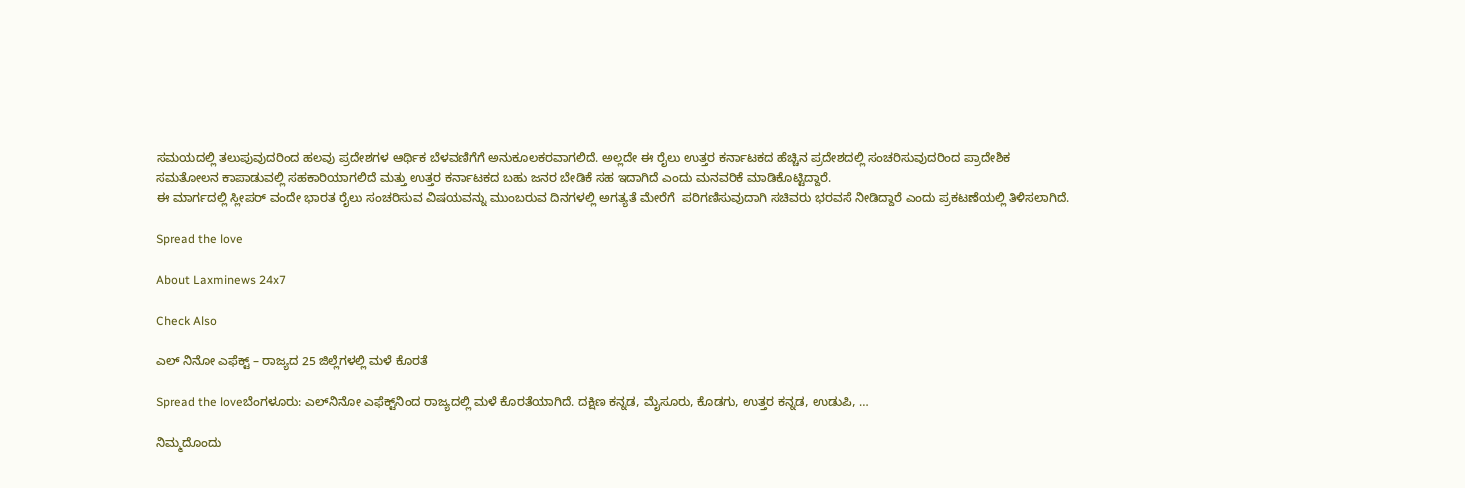ಸಮಯದಲ್ಲಿ ತಲುಪುವುದರಿಂದ ಹಲವು ಪ್ರದೇಶಗಳ ಆರ್ಥಿಕ ಬೆಳವಣಿಗೆಗೆ ಅನುಕೂಲಕರವಾಗಲಿದೆ. ಅಲ್ಲದೇ ಈ ರೈಲು ಉತ್ತರ ಕರ್ನಾಟಕದ ಹೆಚ್ಚಿನ ಪ್ರದೇಶದಲ್ಲಿ ಸಂಚರಿಸುವುದರಿಂದ ಪ್ರಾದೇಶಿಕ ಸಮತೋಲನ ಕಾಪಾಡುವಲ್ಲಿ ಸಹಕಾರಿಯಾಗಲಿದೆ ಮತ್ತು ಉತ್ತರ ಕರ್ನಾಟಕದ ಬಹು ಜನರ ಬೇಡಿಕೆ ಸಹ ಇದಾಗಿದೆ ಎಂದು ಮನವರಿಕೆ ಮಾಡಿಕೊಟ್ಟಿದ್ದಾರೆ.
ಈ ಮಾರ್ಗದಲ್ಲಿ ಸ್ಲೀಪರ್ ವಂದೇ ಭಾರತ ರೈಲು ಸಂಚರಿಸುವ ವಿಷಯವನ್ನು ಮುಂಬರುವ ದಿನಗಳಲ್ಲಿ ಅಗತ್ಯತೆ ಮೇರೆಗೆ  ಪರಿಗಣಿಸುವುದಾಗಿ ಸಚಿವರು ಭರವಸೆ ನೀಡಿದ್ದಾರೆ ಎಂದು ಪ್ರಕಟಣೆಯಲ್ಲಿ ತಿಳಿಸಲಾಗಿದೆ.

Spread the love

About Laxminews 24x7

Check Also

ಎಲ್ ನಿನೋ ಎಫೆಕ್ಟ್ – ರಾಜ್ಯದ 25 ಜಿಲ್ಲೆಗಳಲ್ಲಿ ಮಳೆ ಕೊರತೆ

Spread the loveಬೆಂಗಳೂರು: ಎಲ್‌ನಿನೋ ಎಫೆಕ್ಟ್‌ನಿಂದ ರಾಜ್ಯದಲ್ಲಿ ಮಳೆ ಕೊರತೆಯಾಗಿದೆ. ದಕ್ಷಿಣ ಕನ್ನಡ, ಮೈಸೂರು, ಕೊಡಗು, ಉತ್ತರ ಕನ್ನಡ, ಉಡುಪಿ, …

ನಿಮ್ಮದೊಂದು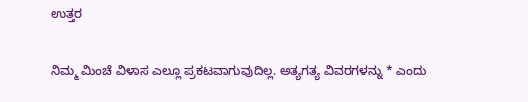ಉತ್ತರ

ನಿಮ್ಮ ಮಿಂಚೆ ವಿಳಾಸ ಎಲ್ಲೂ ಪ್ರಕಟವಾಗುವುದಿಲ್ಲ. ಅತ್ಯಗತ್ಯ ವಿವರಗಳನ್ನು * ಎಂದು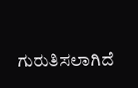ಗುರುತಿಸಲಾಗಿದೆ